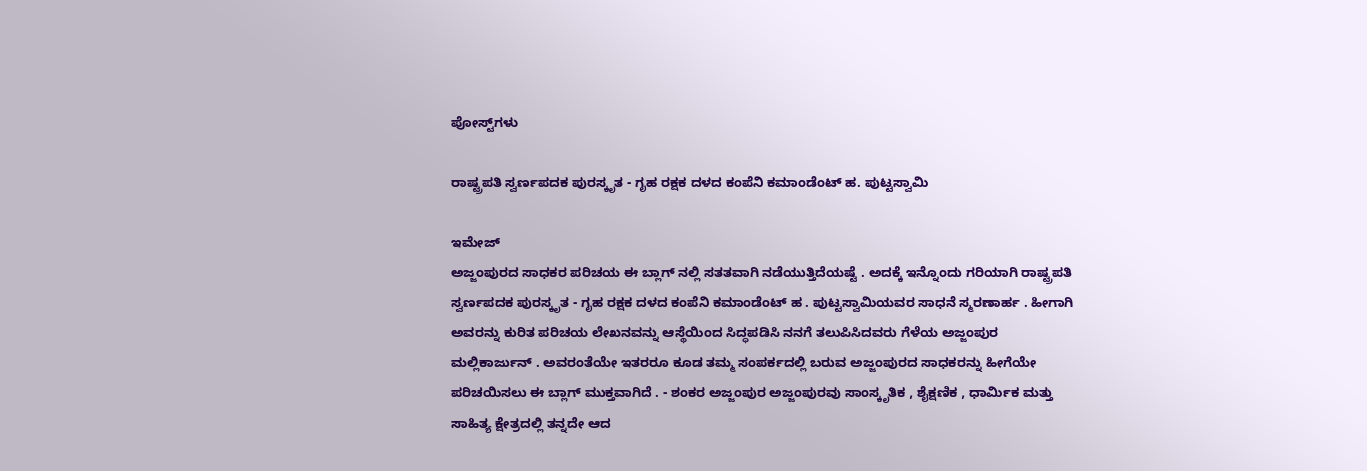ಪೋಸ್ಟ್‌ಗಳು

ರಾಷ್ಟ್ರಪತಿ ಸ್ವರ್ಣಪದಕ ಪುರಸ್ಕೃತ - ಗೃಹ ರಕ್ಷಕ ದಳದ ಕಂಪೆನಿ ಕಮಾಂಡೆಂಟ್ ಹ. ಪುಟ್ಟಸ್ವಾಮಿ

ಇಮೇಜ್
ಅಜ್ಜಂಪುರದ ಸಾಧಕರ ಪರಿಚಯ ಈ ಬ್ಲಾಗ್ ನಲ್ಲಿ ಸತತವಾಗಿ ನಡೆಯುತ್ತಿದೆಯಷ್ಟೆ . ಅದಕ್ಕೆ ಇನ್ನೊಂದು ಗರಿಯಾಗಿ ರಾಷ್ಟ್ರಪತಿ ಸ್ವರ್ಣಪದಕ ಪುರಸ್ಕೃತ - ಗೃಹ ರಕ್ಷಕ ದಳದ ಕಂಪೆನಿ ಕಮಾಂಡೆಂಟ್ ಹ . ಪುಟ್ಟಸ್ವಾಮಿಯವರ ಸಾಧನೆ ಸ್ಮರಣಾರ್ಹ . ಹೀಗಾಗಿ ಅವರನ್ನು ಕುರಿತ ಪರಿಚಯ ಲೇಖನವನ್ನು ಆಸ್ಥೆಯಿಂದ ಸಿದ್ಧಪಡಿಸಿ ನನಗೆ ತಲುಪಿಸಿದವರು ಗೆಳೆಯ ಅಜ್ಜಂಪುರ ಮಲ್ಲಿಕಾರ್ಜುನ್ . ಅವರಂತೆಯೇ ಇತರರೂ ಕೂಡ ತಮ್ಮ ಸಂಪರ್ಕದಲ್ಲಿ ಬರುವ ಅಜ್ಜಂಪುರದ ಸಾಧಕರನ್ನು ಹೀಗೆಯೇ ಪರಿಚಯಿಸಲು ಈ ಬ್ಲಾಗ್ ಮುಕ್ತವಾಗಿದೆ . - ಶಂಕರ ಅಜ್ಜಂಪುರ ಅಜ್ಜಂಪುರವು ಸಾಂಸ್ಕೃತಿಕ , ಶೈಕ್ಷಣಿಕ , ಧಾರ್ಮಿಕ ಮತ್ತು ಸಾಹಿತ್ಯ ಕ್ಷೇತ್ರದಲ್ಲಿ ತನ್ನದೇ ಆದ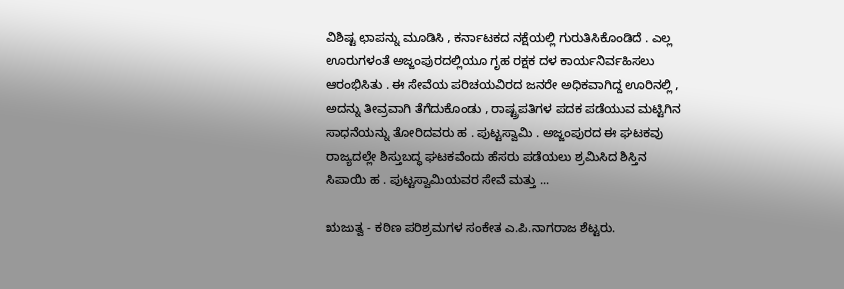ವಿಶಿಷ್ಟ ಛಾಪನ್ನು ಮೂಡಿಸಿ , ಕರ್ನಾಟಕದ ನಕ್ಷೆಯಲ್ಲಿ ಗುರುತಿಸಿಕೊಂಡಿದೆ . ಎಲ್ಲ ಊರುಗಳಂತೆ ಅಜ್ಜಂಪುರದಲ್ಲಿಯೂ ಗೃಹ ರಕ್ಷಕ ದಳ ಕಾರ್ಯನಿರ್ವಹಿಸಲು ಆರಂಭಿಸಿತು . ಈ ಸೇವೆಯ ಪರಿಚಯವಿರದ ಜನರೇ ಅಧಿಕವಾಗಿದ್ದ ಊರಿನಲ್ಲಿ , ಅದನ್ನು ತೀವ್ರವಾಗಿ ತೆಗೆದುಕೊಂಡು , ರಾಷ್ಟ್ರಪತಿಗಳ ಪದಕ ಪಡೆಯುವ ಮಟ್ಟಿಗಿನ ಸಾಧನೆಯನ್ನು ತೋರಿದವರು ಹ . ಪುಟ್ಟಸ್ವಾಮಿ . ಅಜ್ಜಂಪುರದ ಈ ಘಟಕವು ರಾಜ್ಯದಲ್ಲೇ ಶಿಸ್ತುಬದ್ಧ ಘಟಕವೆಂದು ಹೆಸರು ಪಡೆಯಲು ಶ್ರಮಿಸಿದ ಶಿಸ್ತಿನ ಸಿಪಾಯಿ ಹ . ಪುಟ್ಟಸ್ವಾಮಿಯವರ ಸೇವೆ ಮತ್ತು ...

ಋಜುತ್ವ - ಕಠಿಣ ಪರಿಶ್ರಮಗಳ ಸಂಕೇತ ಎ.ಪಿ.ನಾಗರಾಜ ಶೆಟ್ಟರು.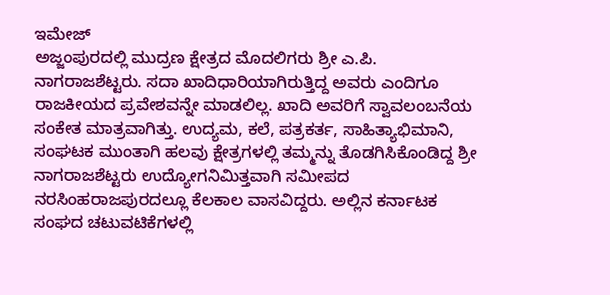ಇಮೇಜ್
ಅಜ್ಜಂಪುರದಲ್ಲಿ ಮುದ್ರಣ ಕ್ಷೇತ್ರದ ಮೊದಲಿಗರು ಶ್ರೀ ಎ.ಪಿ. ನಾಗರಾಜಶೆಟ್ಟರು. ಸದಾ ಖಾದಿಧಾರಿಯಾಗಿರುತ್ತಿದ್ದ ಅವರು ಎಂದಿಗೂ ರಾಜಕೀಯದ ಪ್ರವೇಶವನ್ನೇ ಮಾಡಲಿಲ್ಲ. ಖಾದಿ ಅವರಿಗೆ ಸ್ವಾವಲಂಬನೆಯ ಸಂಕೇತ ಮಾತ್ರವಾಗಿತ್ತು. ಉದ್ಯಮ, ಕಲೆ, ಪತ್ರಕರ್ತ, ಸಾಹಿತ್ಯಾಭಿಮಾನಿ, ಸಂಘಟಕ ಮುಂತಾಗಿ ಹಲವು ಕ್ಷೇತ್ರಗಳಲ್ಲಿ ತಮ್ಮನ್ನು ತೊಡಗಿಸಿಕೊಂಡಿದ್ದ ಶ್ರೀ ನಾಗರಾಜಶೆಟ್ಟರು ಉದ್ಯೋಗನಿಮಿತ್ತವಾಗಿ ಸಮೀಪದ ನರಸಿಂಹರಾಜಪುರದಲ್ಲೂ ಕೆಲಕಾಲ ವಾಸವಿದ್ದರು. ಅಲ್ಲಿನ ಕರ್ನಾಟಕ ಸಂಘದ ಚಟುವಟಿಕೆಗಳಲ್ಲಿ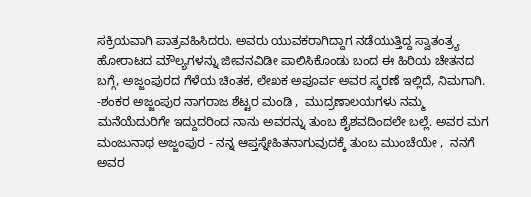ಸಕ್ರಿಯವಾಗಿ ಪಾತ್ರವಹಿಸಿದರು. ಅವರು ಯುವಕರಾಗಿದ್ದಾಗ ನಡೆಯುತ್ತಿದ್ದ ಸ್ವಾತಂತ್ರ್ಯ ಹೋರಾಟದ ಮೌಲ್ಯಗಳನ್ನು ಜೀವನವಿಡೀ ಪಾಲಿಸಿಕೊಂಡು ಬಂದ ಈ ಹಿರಿಯ ಚೇತನದ ಬಗ್ಗೆ, ಅಜ್ಜಂಪುರದ ಗೆಳೆಯ ಚಿಂತಕ, ಲೇಖಕ ಅಪೂರ್ವ ಅವರ ಸ್ಮರಣೆ ಇಲ್ಲಿದೆ, ನಿಮಗಾಗಿ.  -ಶಂಕರ ಅಜ್ಜಂಪುರ ನಾಗರಾಜ ಶೆಟ್ಟರ ಮಂಡಿ ,  ಮುದ್ರಣಾಲಯಗಳು ನಮ್ಮ ಮನೆಯೆದುರಿಗೇ ಇದ್ದುದರಿಂದ ನಾನು ಅವರನ್ನು ತುಂಬ ಶೈಶವದಿಂದಲೇ ಬಲ್ಲೆ. ಅವರ ಮಗ ಮಂಜುನಾಥ ಅಜ್ಜಂಪುರ - ನನ್ನ ಆಪ್ತಸ್ನೇಹಿತನಾಗುವುದಕ್ಕೆ ತುಂಬ ಮುಂಚೆಯೇ ,  ನನಗೆ ಅವರ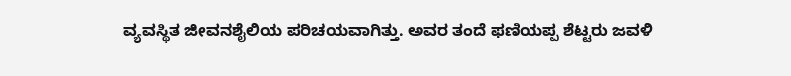ವ್ಯವಸ್ಥಿತ ಜೀವನಶೈಲಿಯ ಪರಿಚಯವಾಗಿತ್ತು. ಅವರ ತಂದೆ ಫಣಿಯಪ್ಪ ಶೆಟ್ಟರು ಜವಳಿ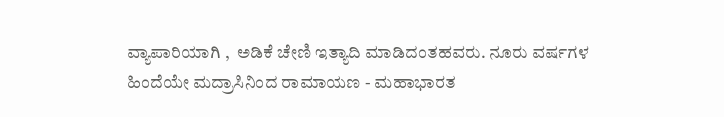ವ್ಯಾಪಾರಿಯಾಗಿ ,  ಅಡಿಕೆ ಚೇಣಿ ಇತ್ಯಾದಿ ಮಾಡಿದಂತಹವರು. ನೂರು ವರ್ಷಗಳ ಹಿಂದೆಯೇ ಮದ್ರಾಸಿನಿಂದ ರಾಮಾಯಣ - ಮಹಾಭಾರತ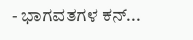- ಭಾಗವತಗಳ ಕನ್...